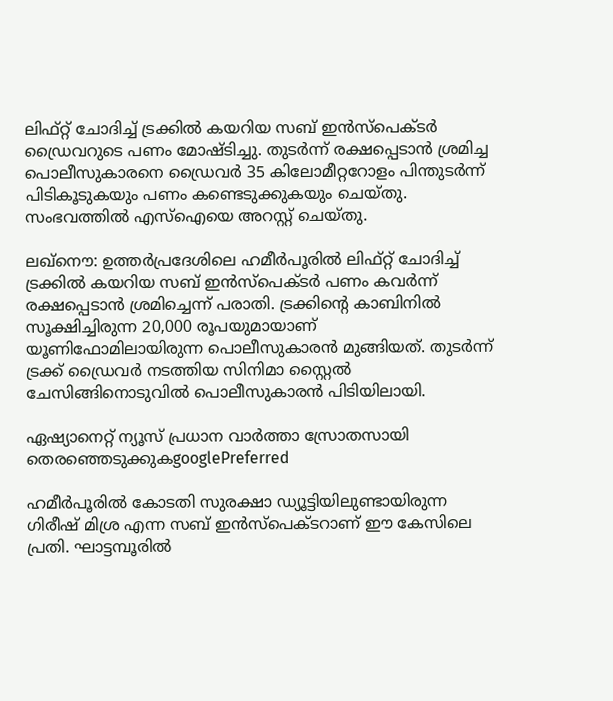ലിഫ്റ്റ് ചോദിച്ച് ട്രക്കിൽ കയറിയ സബ് ഇൻസ്പെക്ടർ ഡ്രൈവറുടെ പണം മോഷ്ടിച്ചു. തുടർന്ന് രക്ഷപ്പെടാൻ ശ്രമിച്ച പൊലീസുകാരനെ ഡ്രൈവർ 35 കിലോമീറ്ററോളം പിന്തുടർന്ന് പിടികൂടുകയും പണം കണ്ടെടുക്കുകയും ചെയ്തു. സംഭവത്തിൽ എസ്ഐയെ അറസ്റ്റ് ചെയ്തു.

ലഖ്നൌ: ഉത്തർപ്രദേശിലെ ഹമീർപൂരിൽ ലിഫ്റ്റ് ചോദിച്ച് ട്രക്കിൽ കയറിയ സബ് ഇൻസ്പെക്ടർ പണം കവർന്ന് രക്ഷപ്പെടാൻ ശ്രമിച്ചെന്ന് പരാതി. ട്രക്കിന്റെ കാബിനിൽ സൂക്ഷിച്ചിരുന്ന 20,000 രൂപയുമായാണ് യൂണിഫോമിലായിരുന്ന പൊലീസുകാരൻ മുങ്ങിയത്. തുടർന്ന് ട്രക്ക് ഡ്രൈവർ നടത്തിയ സിനിമാ സ്റ്റൈൽ ചേസിങ്ങിനൊടുവിൽ പൊലീസുകാരൻ പിടിയിലായി.

ഏഷ്യാനെറ്റ് ന്യൂസ് പ്രധാന വാർത്താ സ്രോതസായി തെരഞ്ഞെടുക്കുകgooglePreferred

ഹമീർപൂരിൽ കോടതി സുരക്ഷാ ഡ്യൂട്ടിയിലുണ്ടായിരുന്ന ഗിരീഷ് മിശ്ര എന്ന സബ് ഇൻസ്പെക്ടറാണ് ഈ കേസിലെ പ്രതി. ഘാട്ടമ്പൂരിൽ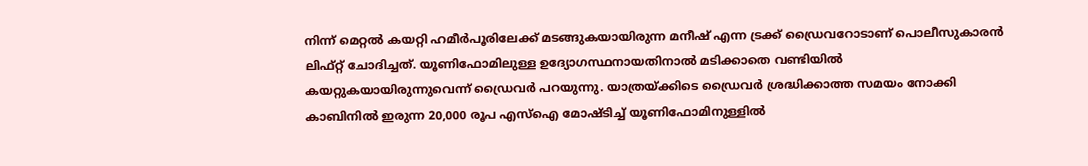നിന്ന് മെറ്റൽ കയറ്റി ഹമീർപൂരിലേക്ക് മടങ്ങുകയായിരുന്ന മനീഷ് എന്ന ട്രക്ക് ഡ്രൈവറോടാണ് പൊലീസുകാരൻ ലിഫ്റ്റ് ചോദിച്ചത്. യൂണിഫോമിലുള്ള ഉദ്യോഗസ്ഥനായതിനാൽ മടിക്കാതെ വണ്ടിയിൽ കയറ്റുകയായിരുന്നുവെന്ന് ഡ്രൈവർ പറയുന്നു. യാത്രയ്ക്കിടെ ഡ്രൈവർ ശ്രദ്ധിക്കാത്ത സമയം നോക്കി കാബിനിൽ ഇരുന്ന 20,000 രൂപ എസ്ഐ മോഷ്ടിച്ച് യൂണിഫോമിനുള്ളിൽ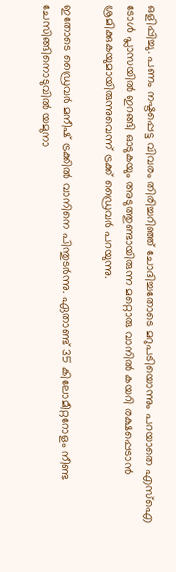ഒളിപ്പിച്ചു. പണം നഷ്ടപ്പെട്ട വിവരം തിരിച്ചറിഞ്ഞ് ചോദിച്ചതോടെ മറുപടിയൊന്നും പറയാതെ എസ്ഐ ടോൾ പ്ലാസയിൽ ഇറങ്ങി ഓടുകയും അടുത്തുണ്ടായിരുന്ന മറ്റൊരു വാനിൽ കയറി രക്ഷപ്പെടാൻ ശ്രമിക്കുകയുമായിരുന്നുവെന്ന് ട്രക്ക് ഡ്രൈവർ പറയുന്നു.

ഇതോടെ ഡ്രൈവർ മനീഷ് ട്രക്കിൽ വാനിനെ പിന്തുടർന്നു. ഏതാണ്ട് 35 കിലോമീറ്ററോളം നീണ്ട ചേസിങ്ങിനൊടുവിൽ യമുനാ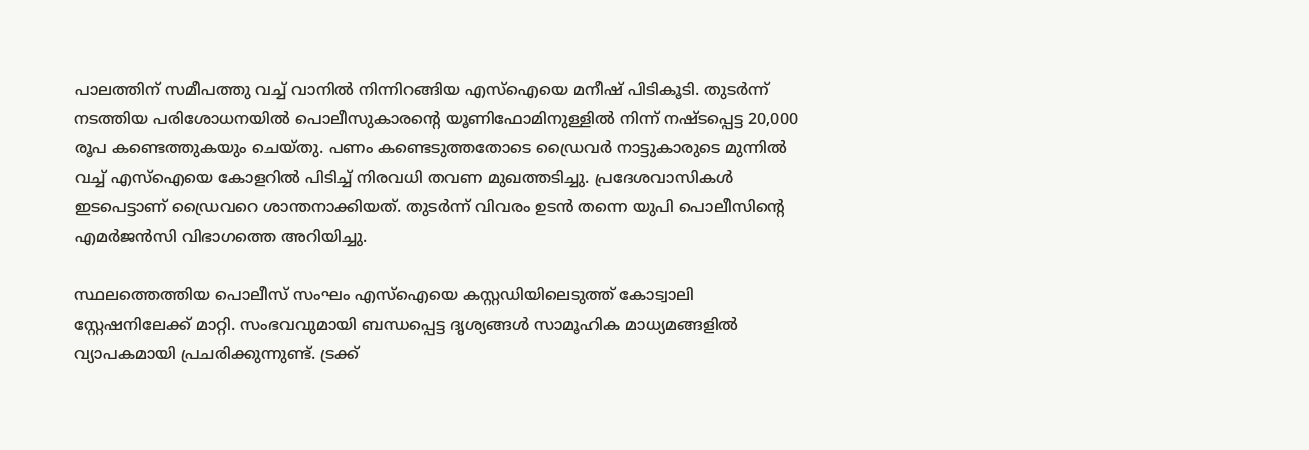പാലത്തിന് സമീപത്തു വച്ച് വാനിൽ നിന്നിറങ്ങിയ എസ്ഐയെ മനീഷ് പിടികൂടി. തുടർന്ന് നടത്തിയ പരിശോധനയിൽ പൊലീസുകാരന്റെ യൂണിഫോമിനുള്ളിൽ നിന്ന് നഷ്ടപ്പെട്ട 20,000 രൂപ കണ്ടെത്തുകയും ചെയ്തു. പണം കണ്ടെടുത്തതോടെ ഡ്രൈവർ നാട്ടുകാരുടെ മുന്നിൽ വച്ച് എസ്ഐയെ കോളറിൽ പിടിച്ച് നിരവധി തവണ മുഖത്തടിച്ചു. പ്രദേശവാസികൾ ഇടപെട്ടാണ് ഡ്രൈവറെ ശാന്തനാക്കിയത്. തുടർന്ന് വിവരം ഉടൻ തന്നെ യുപി പൊലീസിന്റെ എമർജൻസി വിഭാഗത്തെ അറിയിച്ചു.

സ്ഥലത്തെത്തിയ പൊലീസ് സംഘം എസ്ഐയെ കസ്റ്റഡിയിലെടുത്ത് കോട്വാലി സ്റ്റേഷനിലേക്ക് മാറ്റി. സംഭവവുമായി ബന്ധപ്പെട്ട ദൃശ്യങ്ങൾ സാമൂഹിക മാധ്യമങ്ങളിൽ വ്യാപകമായി പ്രചരിക്കുന്നുണ്ട്. ട്രക്ക്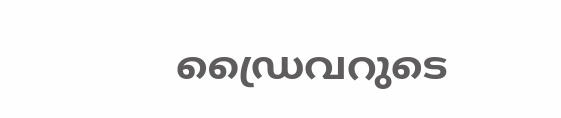ഡ്രൈവറുടെ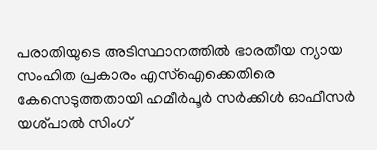പരാതിയുടെ അടിസ്ഥാനത്തിൽ ഭാരതീയ ന്യായ സംഹിത പ്രകാരം എസ്ഐക്കെതിരെ കേസെടുത്തതായി ഹമീർപൂർ സർക്കിൾ ഓഫീസർ യശ്പാൽ സിംഗ്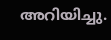അറിയിച്ചു.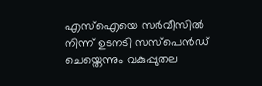എസ്ഐയെ സർവീസിൽ നിന്ന് ഉടനടി സസ്‌പെൻഡ് ചെയ്തെന്നും വകുപ്പുതല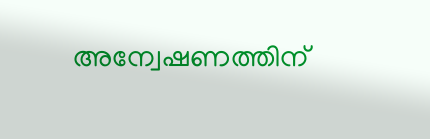അന്വേഷണത്തിന്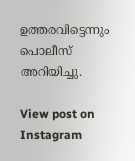ഉത്തരവിട്ടെന്നും പൊലീസ് അറിയിച്ചു.

View post on Instagram